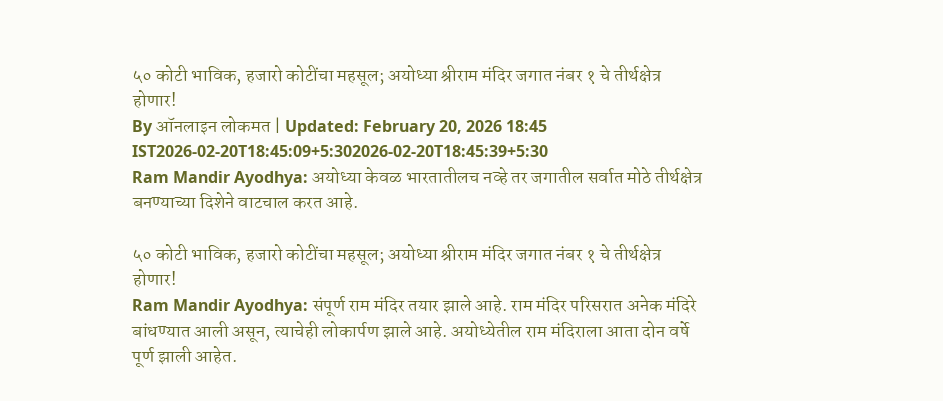५० कोटी भाविक, हजारो कोटींचा महसूल; अयोध्या श्रीराम मंदिर जगात नंबर १ चे तीर्थक्षेत्र होणार!
By ऑनलाइन लोकमत | Updated: February 20, 2026 18:45 IST2026-02-20T18:45:09+5:302026-02-20T18:45:39+5:30
Ram Mandir Ayodhya: अयोध्या केवळ भारतातीलच नव्हे तर जगातील सर्वात मोठे तीर्थक्षेत्र बनण्याच्या दिशेने वाटचाल करत आहे.

५० कोटी भाविक, हजारो कोटींचा महसूल; अयोध्या श्रीराम मंदिर जगात नंबर १ चे तीर्थक्षेत्र होणार!
Ram Mandir Ayodhya: संपूर्ण राम मंदिर तयार झाले आहे. राम मंदिर परिसरात अनेक मंदिरे बांधण्यात आली असून, त्याचेही लोकार्पण झाले आहे. अयोध्येतील राम मंदिराला आता दोन वर्षे पूर्ण झाली आहेत.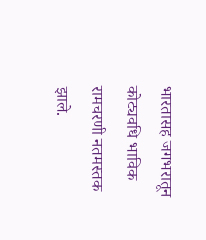भारतासह जगभरातून कोट्यवधि भाविक रामचरणी नतमस्तक झाले.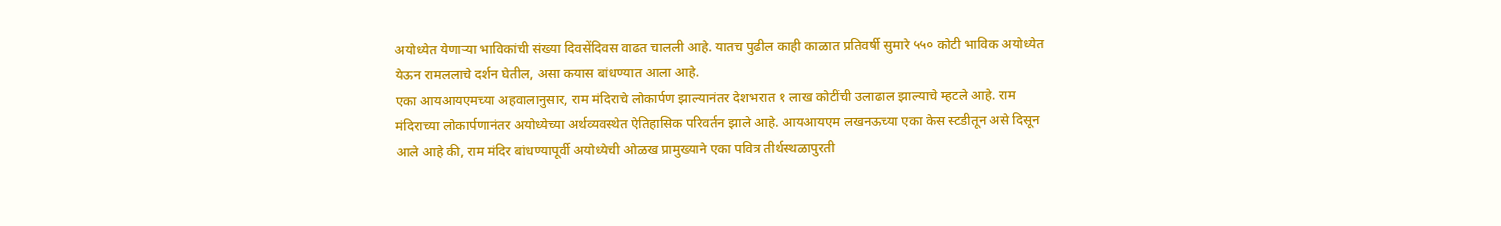अयोध्येत येणाऱ्या भाविकांची संख्या दिवसेंदिवस वाढत चालली आहे. यातच पुढील काही काळात प्रतिवर्षी सुमारे ५५० कोटी भाविक अयोध्येत येऊन रामललाचे दर्शन घेतील, असा कयास बांधण्यात आला आहे.
एका आयआयएमच्या अहवालानुसार, राम मंदिराचे लोकार्पण झाल्यानंतर देशभरात १ लाख कोटींची उलाढाल झाल्याचे म्हटले आहे. राम मंदिराच्या लोकार्पणानंतर अयोध्येच्या अर्थव्यवस्थेत ऐतिहासिक परिवर्तन झाले आहे. आयआयएम लखनऊच्या एका केस स्टडीतून असे दिसून आले आहे की, राम मंदिर बांधण्यापूर्वी अयोध्येची ओळख प्रामुख्याने एका पवित्र तीर्थस्थळापुरती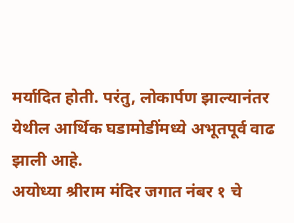मर्यादित होती. परंतु, लोकार्पण झाल्यानंतर येथील आर्थिक घडामोडींमध्ये अभूतपूर्व वाढ झाली आहे.
अयोध्या श्रीराम मंदिर जगात नंबर १ चे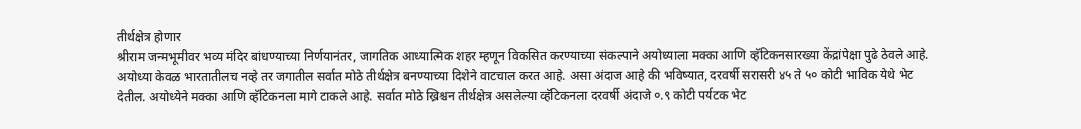तीर्थक्षेत्र होणार
श्रीराम जन्मभूमीवर भव्य मंदिर बांधण्याच्या निर्णयानंतर, जागतिक आध्यात्मिक शहर म्हणून विकसित करण्याच्या संकल्पाने अयोध्याला मक्का आणि व्हॅटिकनसारख्या केंद्रांपेक्षा पुढे ठेवले आहे. अयोध्या केवळ भारतातीलच नव्हे तर जगातील सर्वात मोठे तीर्थक्षेत्र बनण्याच्या दिशेने वाटचाल करत आहे. असा अंदाज आहे की भविष्यात, दरवर्षी सरासरी ४५ ते ५० कोटी भाविक येथे भेट देतील. अयोध्येने मक्का आणि व्हॅटिकनला मागे टाकले आहे. सर्वात मोठे ख्रिश्चन तीर्थक्षेत्र असलेल्या व्हॅटिकनला दरवर्षी अंदाजे ०.९ कोटी पर्यटक भेट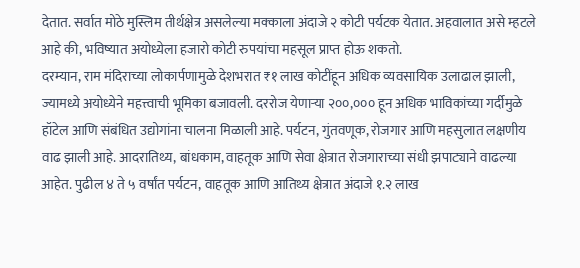देतात. सर्वात मोठे मुस्लिम तीर्थक्षेत्र असलेल्या मक्काला अंदाजे २ कोटी पर्यटक येतात. अहवालात असे म्हटले आहे की, भविष्यात अयोध्येला हजारो कोटी रुपयांचा महसूल प्राप्त होऊ शकतो.
दरम्यान, राम मंदिराच्या लोकार्पणामुळे देशभरात ₹१ लाख कोटींहून अधिक व्यवसायिक उलाढाल झाली, ज्यामध्ये अयोध्येने महत्त्वाची भूमिका बजावली. दररोज येणाऱ्या २००,००० हून अधिक भाविकांच्या गर्दीमुळे हॉटेल आणि संबंधित उद्योगांना चालना मिळाली आहे. पर्यटन, गुंतवणूक, रोजगार आणि महसुलात लक्षणीय वाढ झाली आहे. आदरातिथ्य, बांधकाम, वाहतूक आणि सेवा क्षेत्रात रोजगाराच्या संधी झपाट्याने वाढल्या आहेत. पुढील ४ ते ५ वर्षांत पर्यटन, वाहतूक आणि आतिथ्य क्षेत्रात अंदाजे १.२ लाख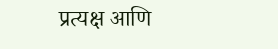प्रत्यक्ष आणि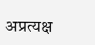अप्रत्यक्ष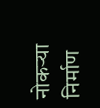नोकऱ्या निर्माण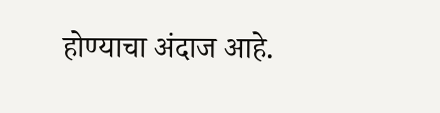होण्याचा अंदाज आहे.